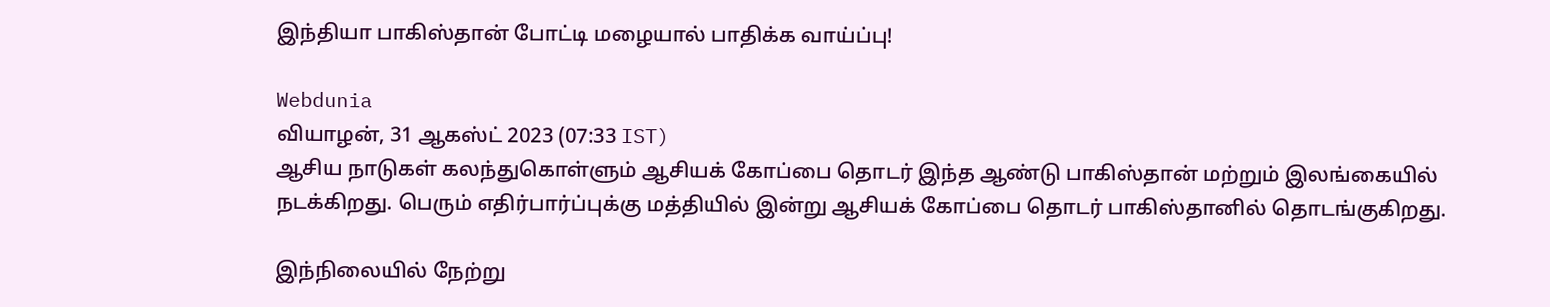இந்தியா பாகிஸ்தான் போட்டி மழையால் பாதிக்க வாய்ப்பு!

Webdunia
வியாழன், 31 ஆகஸ்ட் 2023 (07:33 IST)
ஆசிய நாடுகள் கலந்துகொள்ளும் ஆசியக் கோப்பை தொடர் இந்த ஆண்டு பாகிஸ்தான் மற்றும் இலங்கையில் நடக்கிறது. பெரும் எதிர்பார்ப்புக்கு மத்தியில் இன்று ஆசியக் கோப்பை தொடர் பாகிஸ்தானில் தொடங்குகிறது.

இந்நிலையில் நேற்று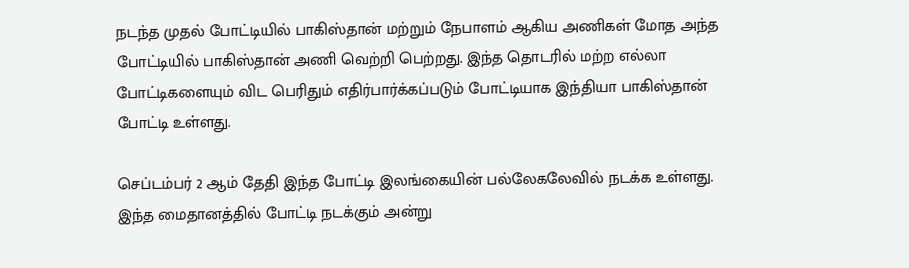நடந்த முதல் போட்டியில் பாகிஸ்தான் மற்றும் நேபாளம் ஆகிய அணிகள் மோத அந்த போட்டியில் பாகிஸ்தான் அணி வெற்றி பெற்றது. இந்த தொடரில் மற்ற எல்லா போட்டிகளையும் விட பெரிதும் எதிர்பார்க்கப்படும் போட்டியாக இந்தியா பாகிஸ்தான் போட்டி உள்ளது.

செப்டம்பர் 2 ஆம் தேதி இந்த போட்டி இலங்கையின் பல்லேகலேவில் நடக்க உள்ளது. இந்த மைதானத்தில் போட்டி நடக்கும் அன்று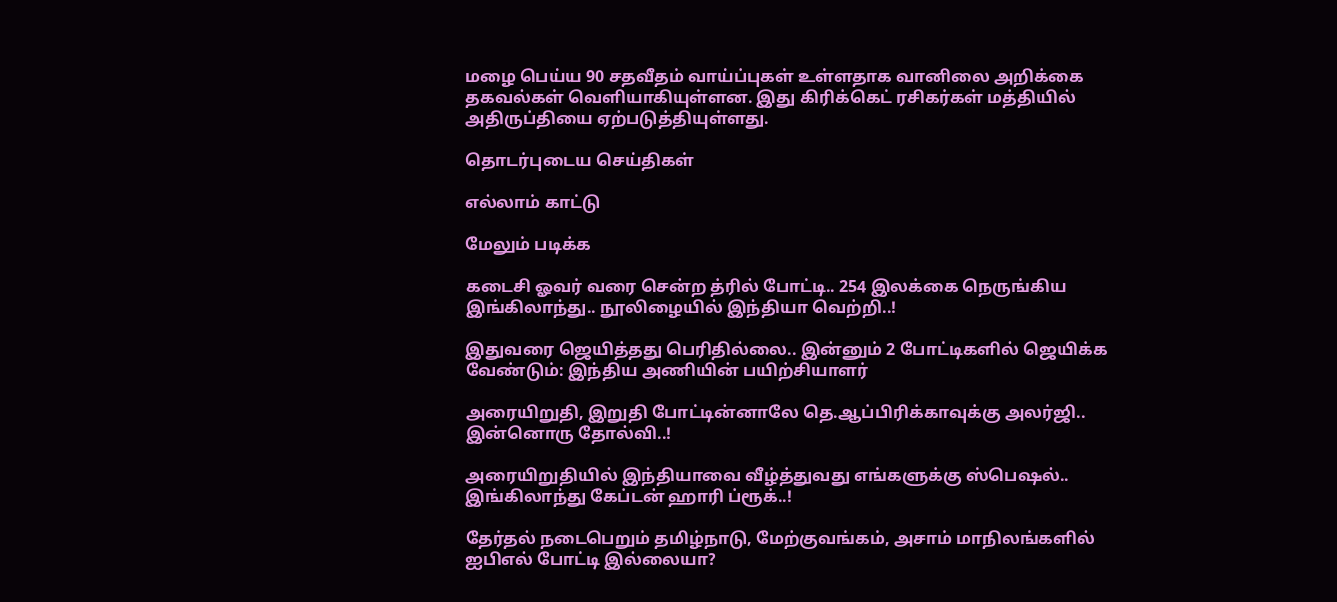மழை பெய்ய 90 சதவீதம் வாய்ப்புகள் உள்ளதாக வானிலை அறிக்கை தகவல்கள் வெளியாகியுள்ளன. இது கிரிக்கெட் ரசிகர்கள் மத்தியில் அதிருப்தியை ஏற்படுத்தியுள்ளது.

தொடர்புடைய செய்திகள்

எல்லாம் காட்டு

மேலும் படிக்க

கடைசி ஓவர் வரை சென்ற த்ரில் போட்டி.. 254 இலக்கை நெருங்கிய இங்கிலாந்து.. நூலிழையில் இந்தியா வெற்றி..!

இதுவரை ஜெயித்தது பெரிதில்லை.. இன்னும் 2 போட்டிகளில் ஜெயிக்க வேண்டும்: இந்திய அணியின் பயிற்சியாளர்

அரையிறுதி, இறுதி போட்டின்னாலே தெ.ஆப்பிரிக்காவுக்கு அலர்ஜி.. இன்னொரு தோல்வி..!

அரையிறுதியில் இந்தியாவை வீழ்த்துவது எங்களுக்கு ஸ்பெஷல்.. இங்கிலாந்து கேப்டன் ஹாரி ப்ரூக்..!

தேர்தல் நடைபெறும் தமிழ்நாடு, மேற்குவங்கம், அசாம் மாநிலங்களில் ஐபிஎல் போட்டி இல்லையா?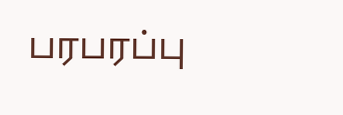பரபரப்பு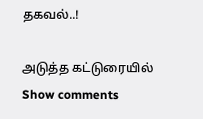தகவல்..!

அடுத்த கட்டுரையில்
Show comments